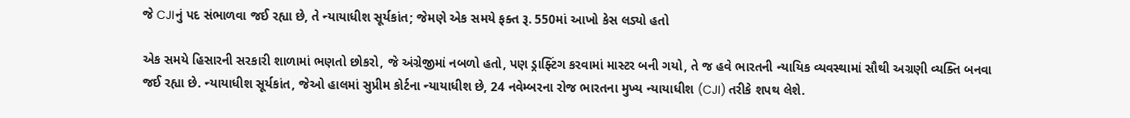જે CJIનું પદ સંભાળવા જઈ રહ્યા છે, તે ન્યાયાધીશ સૂર્યકાંત; જેમણે એક સમયે ફક્ત રૂ. 550માં આખો કેસ લડ્યો હતો

એક સમયે હિસારની સરકારી શાળામાં ભણતો છોકરો, જે અંગ્રેજીમાં નબળો હતો, પણ ડ્રાફ્ટિંગ કરવામાં માસ્ટર બની ગયો, તે જ હવે ભારતની ન્યાયિક વ્યવસ્થામાં સૌથી અગ્રણી વ્યક્તિ બનવા જઈ રહ્યા છે. ન્યાયાધીશ સૂર્યકાંત, જેઓ હાલમાં સુપ્રીમ કોર્ટના ન્યાયાધીશ છે, 24 નવેમ્બરના રોજ ભારતના મુખ્ય ન્યાયાધીશ (CJI) તરીકે શપથ લેશે.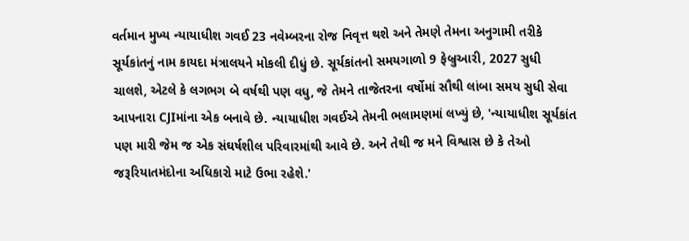વર્તમાન મુખ્ય ન્યાયાધીશ ગવઈ 23 નવેમ્બરના રોજ નિવૃત્ત થશે અને તેમણે તેમના અનુગામી તરીકે સૂર્યકાંતનું નામ કાયદા મંત્રાલયને મોકલી દીધું છે. સૂર્યકાંતનો સમયગાળો 9 ફેબ્રુઆરી, 2027 સુધી ચાલશે, એટલે કે લગભગ બે વર્ષથી પણ વધુ, જે તેમને તાજેતરના વર્ષોમાં સૌથી લાંબા સમય સુધી સેવા આપનારા CJIમાંના એક બનાવે છે. ન્યાયાધીશ ગવઈએ તેમની ભલામણમાં લખ્યું છે, 'ન્યાયાધીશ સૂર્યકાંત પણ મારી જેમ જ એક સંઘર્ષશીલ પરિવારમાંથી આવે છે. અને તેથી જ મને વિશ્વાસ છે કે તેઓ જરૂરિયાતમંદોના અધિકારો માટે ઉભા રહેશે.'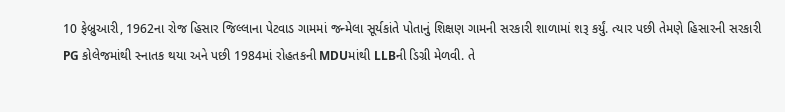10 ફેબ્રુઆરી, 1962ના રોજ હિસાર જિલ્લાના પેટવાડ ગામમાં જન્મેલા સૂર્યકાંતે પોતાનું શિક્ષણ ગામની સરકારી શાળામાં શરૂ કર્યું. ત્યાર પછી તેમણે હિસારની સરકારી PG કોલેજમાંથી સ્નાતક થયા અને પછી 1984માં રોહતકની MDUમાંથી LLBની ડિગ્રી મેળવી. તે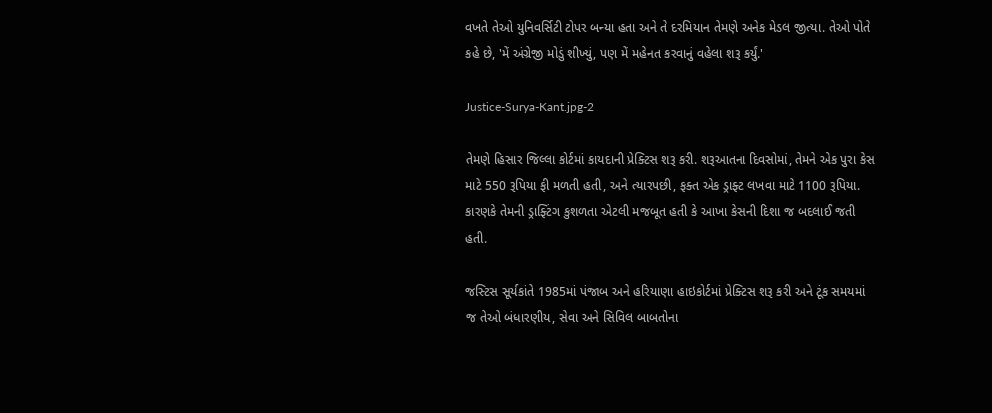વખતે તેઓ યુનિવર્સિટી ટોપર બન્યા હતા અને તે દરમિયાન તેમણે અનેક મેડલ જીત્યા. તેઓ પોતે કહે છે, 'મેં અંગ્રેજી મોડું શીખ્યું, પણ મેં મહેનત કરવાનું વહેલા શરૂ કર્યું.'

Justice-Surya-Kant.jpg-2

તેમણે હિસાર જિલ્લા કોર્ટમાં કાયદાની પ્રેક્ટિસ શરૂ કરી. શરૂઆતના દિવસોમાં, તેમને એક પુરા કેસ માટે 550 રૂપિયા ફી મળતી હતી, અને ત્યારપછી, ફક્ત એક ડ્રાફ્ટ લખવા માટે 1100 રૂપિયા. કારણકે તેમની ડ્રાફ્ટિંગ કુશળતા એટલી મજબૂત હતી કે આખા કેસની દિશા જ બદલાઈ જતી હતી.

જસ્ટિસ સૂર્યકાંતે 1985માં પંજાબ અને હરિયાણા હાઇકોર્ટમાં પ્રેક્ટિસ શરૂ કરી અને ટૂંક સમયમાં જ તેઓ બંધારણીય, સેવા અને સિવિલ બાબતોના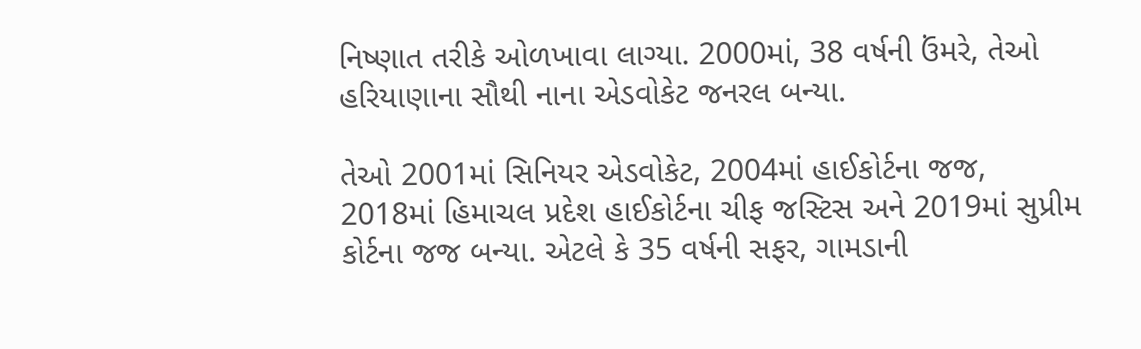નિષ્ણાત તરીકે ઓળખાવા લાગ્યા. 2000માં, 38 વર્ષની ઉંમરે, તેઓ હરિયાણાના સૌથી નાના એડવોકેટ જનરલ બન્યા.

તેઓ 2001માં સિનિયર એડવોકેટ, 2004માં હાઈકોર્ટના જજ, 2018માં હિમાચલ પ્રદેશ હાઈકોર્ટના ચીફ જસ્ટિસ અને 2019માં સુપ્રીમ કોર્ટના જજ બન્યા. એટલે કે 35 વર્ષની સફર, ગામડાની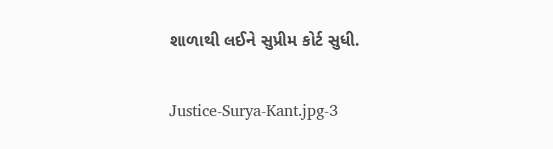શાળાથી લઈને સુપ્રીમ કોર્ટ સુધી.

Justice-Surya-Kant.jpg-3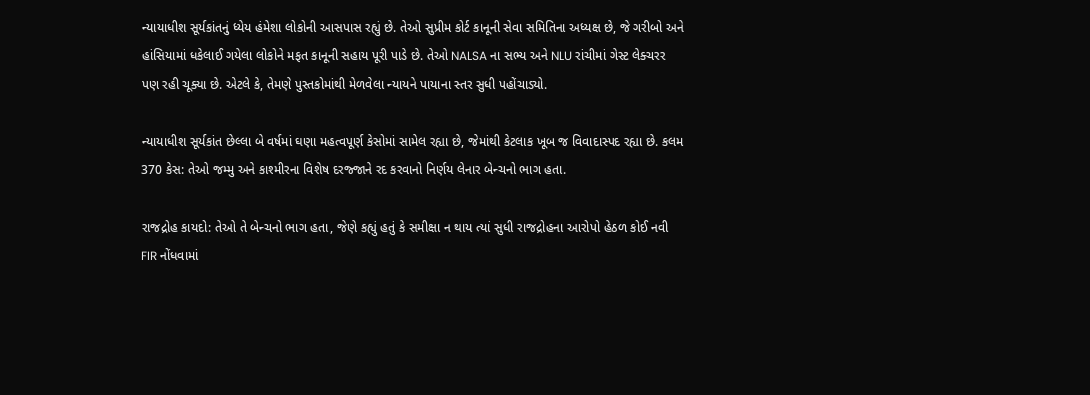ન્યાયાધીશ સૂર્યકાંતનું ધ્યેય હંમેશા લોકોની આસપાસ રહ્યું છે. તેઓ સુપ્રીમ કોર્ટ કાનૂની સેવા સમિતિના અધ્યક્ષ છે, જે ગરીબો અને હાંસિયામાં ધકેલાઈ ગયેલા લોકોને મફત કાનૂની સહાય પૂરી પાડે છે. તેઓ NALSA ના સભ્ય અને NLU રાંચીમાં ગેસ્ટ લેક્ચરર પણ રહી ચૂક્યા છે. એટલે કે, તેમણે પુસ્તકોમાંથી મેળવેલા ન્યાયને પાયાના સ્તર સુધી પહોંચાડ્યો.

ન્યાયાધીશ સૂર્યકાંત છેલ્લા બે વર્ષમાં ઘણા મહત્વપૂર્ણ કેસોમાં સામેલ રહ્યા છે, જેમાંથી કેટલાક ખૂબ જ વિવાદાસ્પદ રહ્યા છે. કલમ 370 કેસ: તેઓ જમ્મુ અને કાશ્મીરના વિશેષ દરજ્જાને રદ કરવાનો નિર્ણય લેનાર બેન્ચનો ભાગ હતા.

રાજદ્રોહ કાયદો: તેઓ તે બેન્ચનો ભાગ હતા, જેણે કહ્યું હતું કે સમીક્ષા ન થાય ત્યાં સુધી રાજદ્રોહના આરોપો હેઠળ કોઈ નવી FIR નોંધવામાં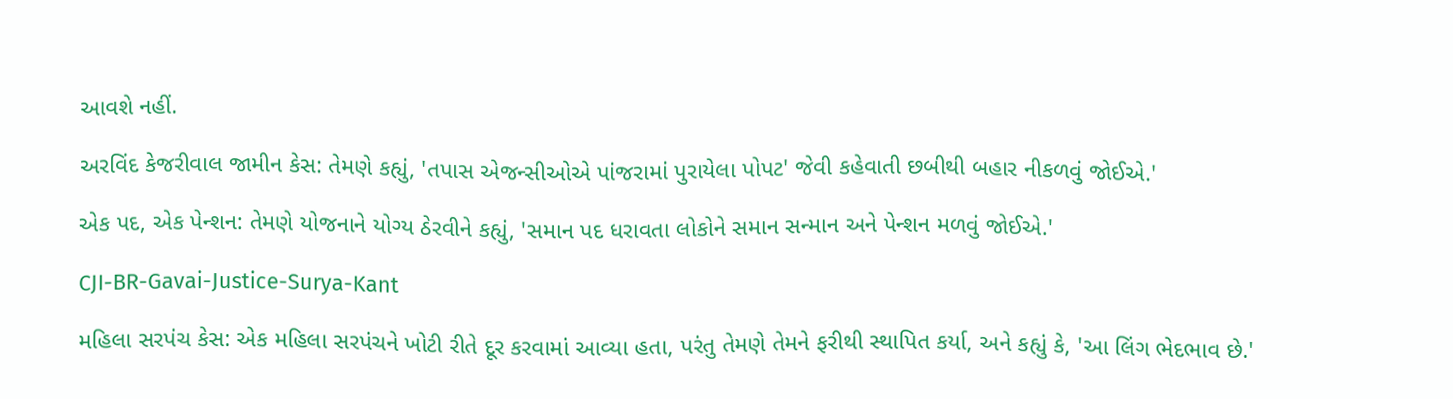આવશે નહીં.

અરવિંદ કેજરીવાલ જામીન કેસ: તેમણે કહ્યું, 'તપાસ એજન્સીઓએ પાંજરામાં પુરાયેલા પોપટ' જેવી કહેવાતી છબીથી બહાર નીકળવું જોઈએ.'

એક પદ, એક પેન્શન: તેમણે યોજનાને યોગ્ય ઠેરવીને કહ્યું, 'સમાન પદ ધરાવતા લોકોને સમાન સન્માન અને પેન્શન મળવું જોઈએ.'

CJI-BR-Gavai-Justice-Surya-Kant

મહિલા સરપંચ કેસ: એક મહિલા સરપંચને ખોટી રીતે દૂર કરવામાં આવ્યા હતા, પરંતુ તેમણે તેમને ફરીથી સ્થાપિત કર્યા, અને કહ્યું કે, 'આ લિંગ ભેદભાવ છે.'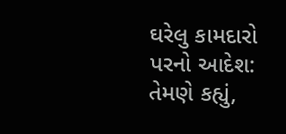ઘરેલુ કામદારો પરનો આદેશ: તેમણે કહ્યું,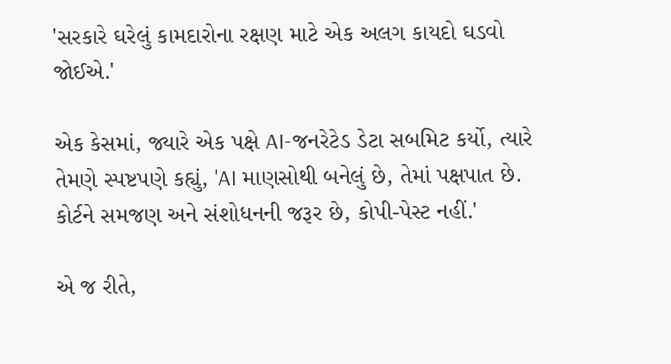'સરકારે ઘરેલું કામદારોના રક્ષણ માટે એક અલગ કાયદો ઘડવો જોઈએ.'

એક કેસમાં, જ્યારે એક પક્ષે AI-જનરેટેડ ડેટા સબમિટ કર્યો, ત્યારે તેમણે સ્પષ્ટપણે કહ્યું, 'AI માણસોથી બનેલું છે, તેમાં પક્ષપાત છે. કોર્ટને સમજણ અને સંશોધનની જરૂર છે, કોપી-પેસ્ટ નહીં.'

એ જ રીતે,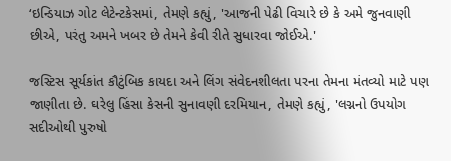‘ઇન્ડિયાઝ ગોટ લેટેન્ટકેસમાં, તેમણે કહ્યું, 'આજની પેઢી વિચારે છે કે અમે જુનવાણી છીએ, પરંતુ અમને ખબર છે તેમને કેવી રીતે સુધારવા જોઈએ.'

જસ્ટિસ સૂર્યકાંત કૌટુંબિક કાયદા અને લિંગ સંવેદનશીલતા પરના તેમના મંતવ્યો માટે પણ જાણીતા છે. ઘરેલુ હિંસા કેસની સુનાવણી દરમિયાન, તેમણે કહ્યું, 'લગ્નનો ઉપયોગ સદીઓથી પુરુષો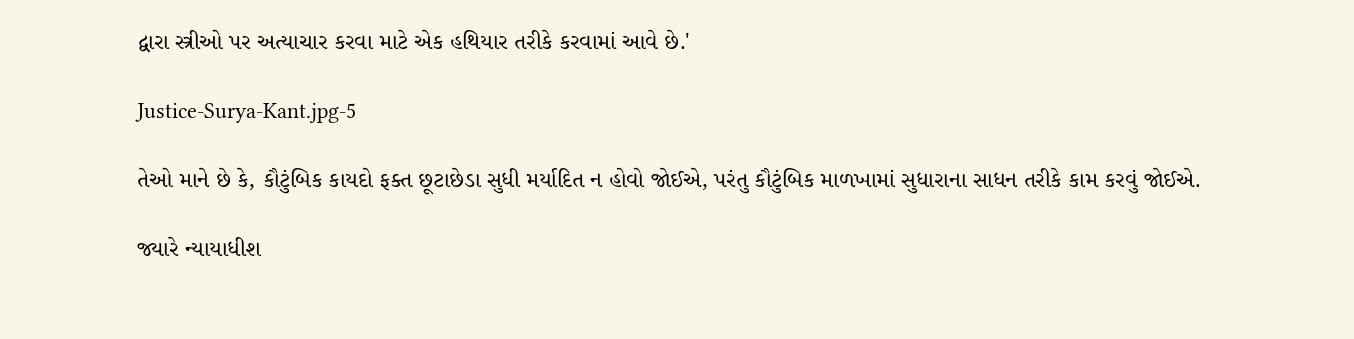દ્વારા સ્ત્રીઓ પર અત્યાચાર કરવા માટે એક હથિયાર તરીકે કરવામાં આવે છે.'

Justice-Surya-Kant.jpg-5

તેઓ માને છે કે, કૌટુંબિક કાયદો ફક્ત છૂટાછેડા સુધી મર્યાદિત ન હોવો જોઈએ, પરંતુ કૌટુંબિક માળખામાં સુધારાના સાધન તરીકે કામ કરવું જોઈએ.

જ્યારે ન્યાયાધીશ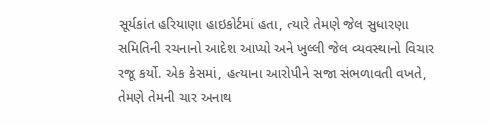સૂર્યકાંત હરિયાણા હાઇકોર્ટમાં હતા, ત્યારે તેમણે જેલ સુધારણા સમિતિની રચનાનો આદેશ આપ્યો અને ખુલ્લી જેલ વ્યવસ્થાનો વિચાર રજૂ કર્યો. એક કેસમાં, હત્યાના આરોપીને સજા સંભળાવતી વખતે, તેમણે તેમની ચાર અનાથ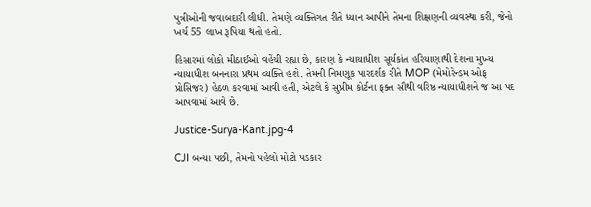પુત્રીઓની જવાબદારી લીધી. તેમણે વ્યક્તિગત રીતે ધ્યાન આપીને તેમના શિક્ષણની વ્યવસ્થા કરી, જેનો ખર્ચ 55 લાખ રૂપિયા થતો હતો.

હિસારમાં લોકો મીઠાઈઓ વહેંચી રહ્યા છે, કારણ કે ન્યાયાધીશ સૂર્યકાંત હરિયાણાથી દેશના મુખ્ય ન્યાયાધીશ બનનારા પ્રથમ વ્યક્તિ હશે. તેમની નિમણૂક પારદર્શક રીતે MOP (મેમોરેન્ડમ ઓફ પ્રોસિજર) હેઠળ કરવામાં આવી હતી, એટલે કે સુપ્રીમ કોર્ટના ફક્ત સૌથી વરિષ્ઠ ન્યાયાધીશને જ આ પદ આપવામાં આવે છે.

Justice-Surya-Kant.jpg-4

CJI બન્યા પછી, તેમનો પહેલો મોટો પડકાર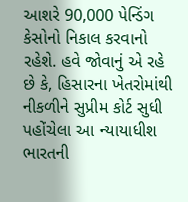આશરે 90,000 પેન્ડિંગ કેસોનો નિકાલ કરવાનો રહેશે. હવે જોવાનું એ રહે છે કે, હિસારના ખેતરોમાંથી નીકળીને સુપ્રીમ કોર્ટ સુધી પહોંચેલા આ ન્યાયાધીશ ભારતની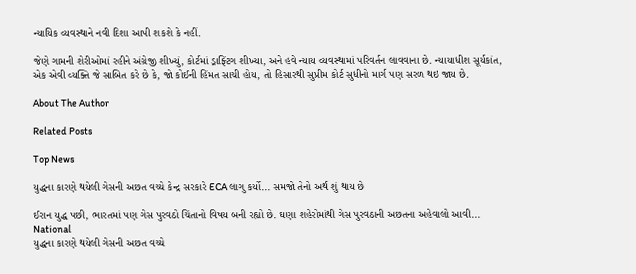ન્યાયિક વ્યવસ્થાને નવી દિશા આપી શકશે કે નહીં.

જેણે ગામની શેરીઓમાં રહીને અંગ્રેજી શીખ્યું, કોર્ટમાં ડ્રાફ્ટિંગ શીખ્યા, અને હવે ન્યાય વ્યવસ્થામાં પરિવર્તન લાવવાના છે. ન્યાયાધીશ સૂર્યકાંત, એક એવી વ્યક્તિ જે સાબિત કરે છે કે, જો કોઈની હિંમત સાચી હોય, તો હિસારથી સુપ્રીમ કોર્ટ સુધીનો માર્ગ પણ સરળ થઇ જાય છે.

About The Author

Related Posts

Top News

યુદ્ધના કારણે થયેલી ગેસની અછત વચ્ચે કેન્દ્ર સરકારે ECA લાગુ કર્યો... સમજો તેનો અર્થ શું થાય છે

ઈરાન યુદ્ધ પછી, ભારતમાં પણ ગેસ પુરવઠો ચિંતાનો વિષય બની રહ્યો છે. ઘણા શહેરોમાંથી ગેસ પુરવઠાની અછતના અહેવાલો આવી...
National
યુદ્ધના કારણે થયેલી ગેસની અછત વચ્ચે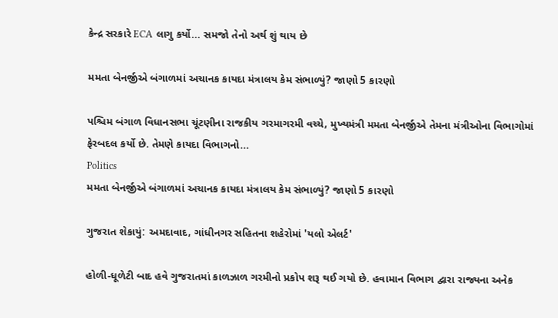કેન્દ્ર સરકારે ECA લાગુ કર્યો... સમજો તેનો અર્થ શું થાય છે

મમતા બેનર્જીએ બંગાળમાં અચાનક કાયદા મંત્રાલય કેમ સંભાળ્યું? જાણો 5 કારણો

પશ્ચિમ બંગાળ વિધાનસભા ચૂંટણીના રાજકીય ગરમાગરમી વચ્ચે, મુખ્યમંત્રી મમતા બેનર્જીએ તેમના મંત્રીઓના વિભાગોમાં ફેરબદલ કર્યો છે. તેમણે કાયદા વિભાગનો...
Politics
મમતા બેનર્જીએ બંગાળમાં અચાનક કાયદા મંત્રાલય કેમ સંભાળ્યું? જાણો 5 કારણો

ગુજરાત શેકાયું: અમદાવાદ, ગાંધીનગર સહિતના શહેરોમાં 'યલો એલર્ટ'

હોળી-ધૂળેટી બાદ હવે ગુજરાતમાં કાળઝાળ ગરમીનો પ્રકોપ શરૂ થઈ ગયો છે. હવામાન વિભાગ દ્વારા રાજ્યના અનેક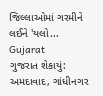જિલ્લાઓમાં ગરમીને લઈને 'યલો...
Gujarat
ગુજરાત શેકાયું: અમદાવાદ, ગાંધીનગર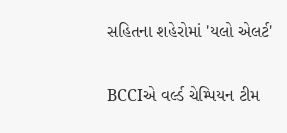સહિતના શહેરોમાં 'યલો એલર્ટ'

BCCIએ વર્લ્ડ ચેમ્પિયન ટીમ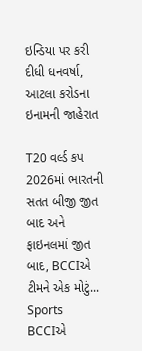ઇન્ડિયા પર કરી દીધી ધનવર્ષા, આટલા કરોડના ઇનામની જાહેરાત

T20 વર્લ્ડ કપ 2026માં ભારતની સતત બીજી જીત બાદ અને ફાઇનલમાં જીત બાદ, BCCIએ ટીમને એક મોટું...
Sports
BCCIએ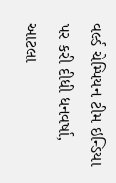વર્લ્ડ ચેમ્પિયન ટીમ ઇન્ડિયા પર કરી દીધી ધનવર્ષા, આટલા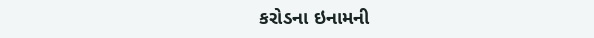કરોડના ઇનામની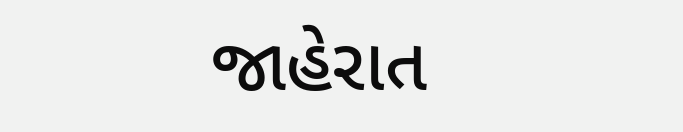જાહેરાત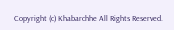Copyright (c) Khabarchhe All Rights Reserved.